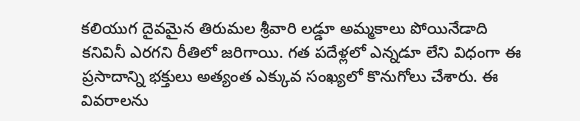కలియుగ దైవమైన తిరుమల శ్రీవారి లడ్డూ అమ్మకాలు పోయినేడాది కనివినీ ఎరగని రీతిలో జరిగాయి. గత పదేళ్లలో ఎన్నడూ లేని విధంగా ఈ ప్రసాదాన్ని భక్తులు అత్యంత ఎక్కువ సంఖ్యలో కొనుగోలు చేశారు. ఈ వివరాలను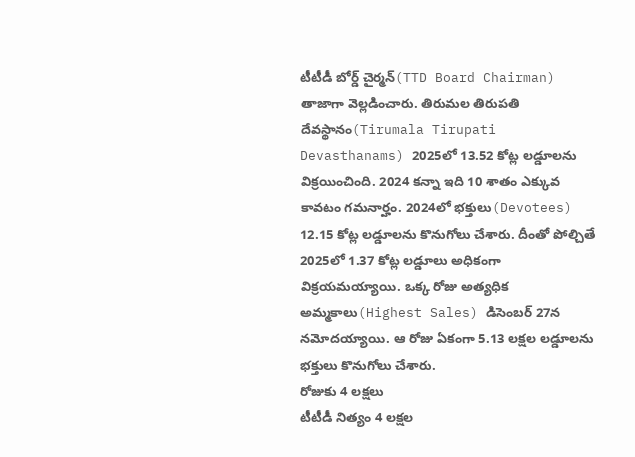టీటీడీ బోర్డ్ చైర్మన్(TTD Board Chairman) తాజాగా వెల్లడించారు. తిరుమల తిరుపతి దేవస్థానం(Tirumala Tirupati Devasthanams) 2025లో 13.52 కోట్ల లడ్డూలను విక్రయించింది. 2024 కన్నా ఇది 10 శాతం ఎక్కువ కావటం గమనార్హం. 2024లో భక్తులు(Devotees) 12.15 కోట్ల లడ్డూలను కొనుగోలు చేశారు. దీంతో పోల్చితే 2025లో 1.37 కోట్ల లడ్డూలు అధికంగా విక్రయమయ్యాయి. ఒక్క రోజు అత్యధిక అమ్మకాలు(Highest Sales) డిసెంబర్ 27న నమోదయ్యాయి. ఆ రోజు ఏకంగా 5.13 లక్షల లడ్డూలను భక్తులు కొనుగోలు చేశారు.
రోజుకు 4 లక్షలు
టీటీడీ నిత్యం 4 లక్షల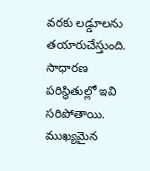వరకు లడ్డూలను తయారుచేస్తుంది. సాధారణ పరిస్థితుల్లో ఇవి సరిపోతాయి. ముఖ్యమైన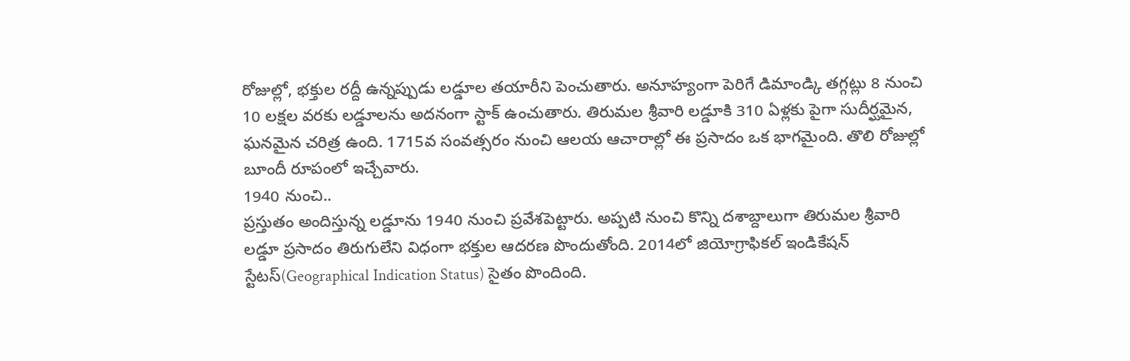రోజుల్లో, భక్తుల రద్దీ ఉన్నప్పుడు లడ్డూల తయారీని పెంచుతారు. అనూహ్యంగా పెరిగే డిమాండ్కి తగ్గట్లు 8 నుంచి 10 లక్షల వరకు లడ్డూలను అదనంగా స్టాక్ ఉంచుతారు. తిరుమల శ్రీవారి లడ్డూకి 310 ఏళ్లకు పైగా సుదీర్ఘమైన, ఘనమైన చరిత్ర ఉంది. 1715వ సంవత్సరం నుంచి ఆలయ ఆచారాల్లో ఈ ప్రసాదం ఒక భాగమైంది. తొలి రోజుల్లో బూందీ రూపంలో ఇచ్చేవారు.
1940 నుంచి..
ప్రస్తుతం అందిస్తున్న లడ్డూను 1940 నుంచి ప్రవేశపెట్టారు. అప్పటి నుంచి కొన్ని దశాబ్దాలుగా తిరుమల శ్రీవారి లడ్డూ ప్రసాదం తిరుగులేని విధంగా భక్తుల ఆదరణ పొందుతోంది. 2014లో జియోగ్రాఫికల్ ఇండికేషన్ స్టేటస్(Geographical Indication Status) సైతం పొందింది.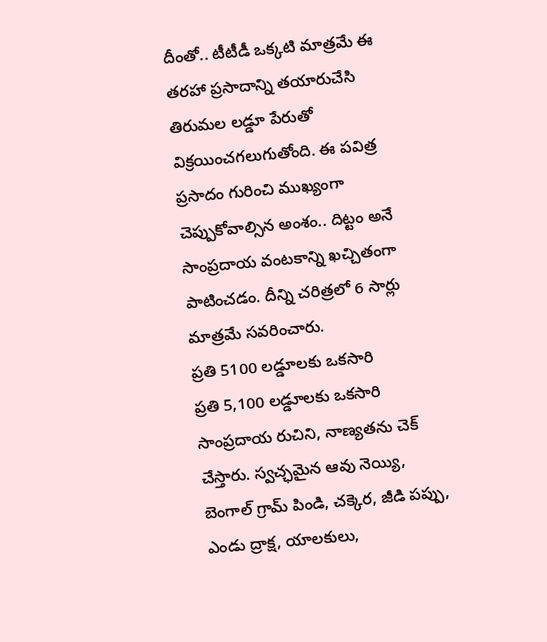దీంతో.. టీటీడీ ఒక్కటి మాత్రమే ఈ తరహా ప్రసాదాన్ని తయారుచేసి తిరుమల లడ్డూ పేరుతో విక్రయించగలుగుతోంది. ఈ పవిత్ర ప్రసాదం గురించి ముఖ్యంగా చెప్పుకోవాల్సిన అంశం.. దిట్టం అనే సాంప్రదాయ వంటకాన్ని ఖచ్చితంగా పాటించడం. దీన్ని చరిత్రలో 6 సార్లు మాత్రమే సవరించారు.
ప్రతి 5100 లడ్డూలకు ఒకసారి
ప్రతి 5,100 లడ్డూలకు ఒకసారి సాంప్రదాయ రుచిని, నాణ్యతను చెక్ చేస్తారు. స్వచ్ఛమైన ఆవు నెయ్యి, బెంగాల్ గ్రామ్ పిండి, చక్కెర, జీడి పప్పు, ఎండు ద్రాక్ష, యాలకులు,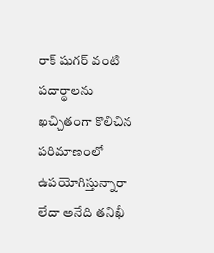రాక్ షుగర్ వంటి పదార్థాలను ఖచ్చితంగా కొలిచిన పరిమాణంలో ఉపయోగిస్తున్నారా లేదా అనేది తనిఖీ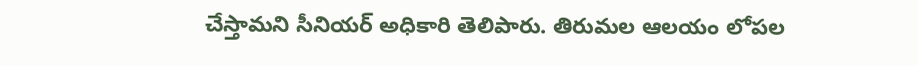చేస్తామని సీనియర్ అధికారి తెలిపారు. తిరుమల ఆలయం లోపల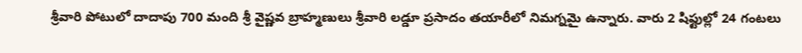శ్రీవారి పోటులో దాదాపు 700 మంది శ్రీ వైష్ణవ బ్రాహ్మణులు శ్రీవారి లడ్డూ ప్రసాదం తయారీలో నిమగ్నమై ఉన్నారు. వారు 2 షిఫ్టుల్లో 24 గంటలు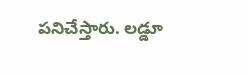పనిచేస్తారు. లడ్డూ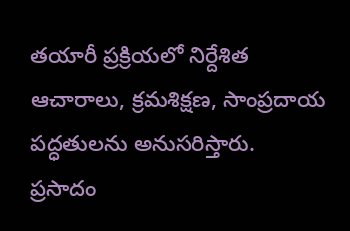తయారీ ప్రక్రియలో నిర్దేశిత ఆచారాలు, క్రమశిక్షణ, సాంప్రదాయ పద్ధతులను అనుసరిస్తారు. ప్రసాదం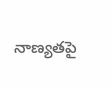నాణ్యతపై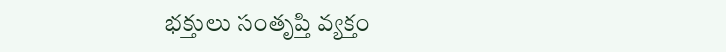భక్తులు సంతృప్తి వ్యక్తం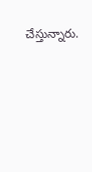చేస్తున్నారు.